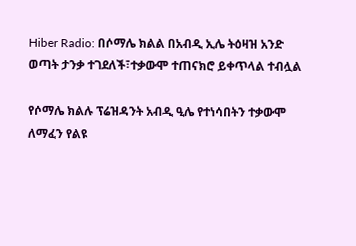Hiber Radio: በሶማሌ ክልል በአብዲ ኢሌ ትዕዛዝ አንድ ወጣት ታንቃ ተገደለች፣ተቃውሞ ተጠናክሮ ይቀጥላል ተብሏል

የሶማሌ ክልሉ ፕሬዝዳንት አብዲ ዒሌ የተነሳበትን ተቃውሞ ለማፈን የልዩ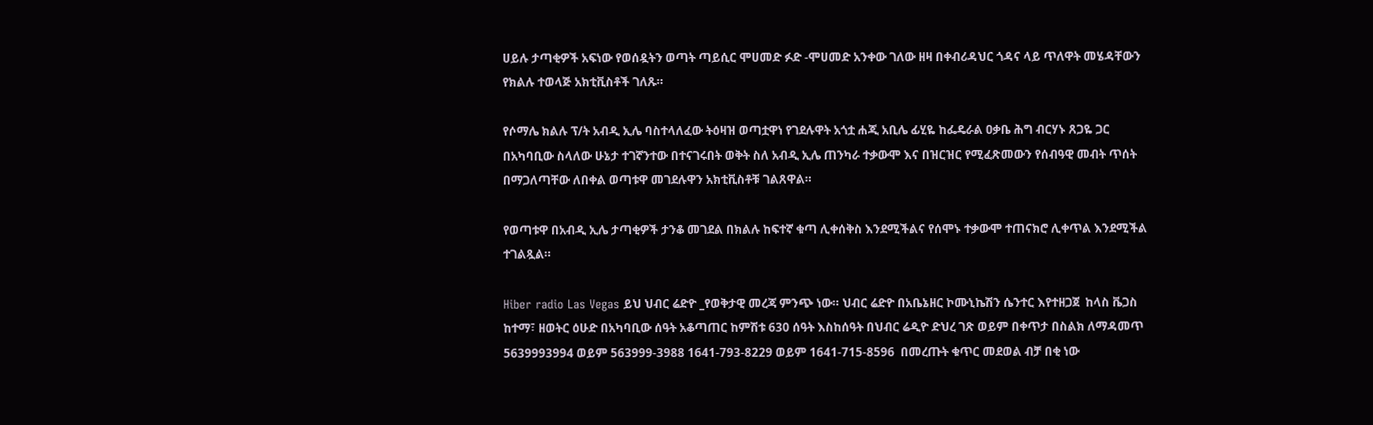ሀይሉ ታጣቂዎች አፍነው የወሰዷትን ወጣት ጣይሲር ሞሀመድ ፉድ -ሞሀመድ አንቀው ገለው ዘዛ በቀብሪዳህር ጎዳና ላይ ጥለዋት መሄዳቸውን የክልሉ ተወላጅ አክቲቪስቶች ገለጹ።

የሶማሌ ክልሉ ፕ/ት አብዲ ኢሌ ባስተላለፈው ትዕዛዝ ወጣቷዋነ የገደሉዋት አጎቷ ሐጂ አቢሌ ፊሂዬ ከፌዴራል ዐቃቤ ሕግ ብርሃኑ ጸጋዬ ጋር በአካባቢው ስላለው ሁኔታ ተገኛንተው በተናገሩበት ወቅት ስለ አብዲ ኢሌ ጠንካራ ተቃውሞ እና በዝርዝር የሚፈጽመውን የሰብዓዊ መብት ጥሰት በማጋለጣቸው ለበቀል ወጣቱዋ መገደሉዋን አክቲቪስቶቹ ገልጸዋል።

የወጣቱዋ በአብዲ ኢሌ ታጣቂዎች ታንቆ መገደል በክልሉ ከፍተኛ ቁጣ ሊቀሰቅስ እንደሚችልና የሰሞኑ ተቃውሞ ተጠናክሮ ሊቀጥል እንደሚችል ተገልጿል።

Hiber radio Las Vegas ይህ ህብር ሬድዮ _የወቅታዊ መረጃ ምንጭ ነው። ህብር ሬድዮ በአቤኔዘር ኮሙኒኬሽን ሴንተር እየተዘጋጀ  ከላስ ቬጋስ ከተማ፣ ዘወትር ዕሁድ በአካባቢው ሰዓት አቆጣጠር ከምሽቱ 630 ሰዓት እስከሰዓት በህብር ሬዲዮ ድህረ ገጽ ወይም በቀጥታ በስልክ ለማዳመጥ  5639993994 ወይም 563999-3988 1641-793-8229 ወይም 1641-715-8596  በመረጡት ቁጥር መደወል ብቻ በቂ ነው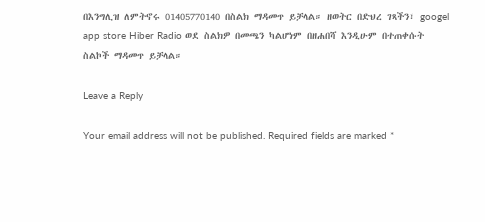በእንግሊዝ ለምትኖሩ 01405770140 በስልክ ማዳመጥ ይቻላል። ዘወትር በድህረ ገጻችን፣ googel app store Hiber Radio ወደ ስልክዎ በመጫን ካልሆነም በዘሐበሻ እንዲሁም በተጠቀሱት ስልኮች ማዳመጥ ይቻላል።

Leave a Reply

Your email address will not be published. Required fields are marked *